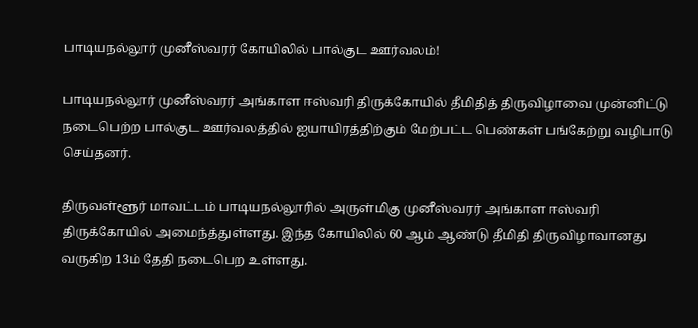பாடியநல்லூர் முனீஸ்வரர் கோயிலில் பால்குட ஊர்வலம்!

பாடியநல்லூர் முனீஸ்வரர் அங்காள ஈஸ்வரி திருக்கோயில் தீமிதித் திருவிழாவை முன்னிட்டு நடைபெற்ற பால்குட ஊர்வலத்தில் ஐயாயிரத்திற்கும் மேற்பட்ட பெண்கள் பங்கேற்று வழிபாடு செய்தனர்.

திருவள்ளூர் மாவட்டம் பாடியநல்லூரில் அருள்மிகு முனீஸ்வரர் அங்காள ஈஸ்வரி திருக்கோயில் அமைந்த்துள்ளது. இந்த கோயிலில் 60 ஆம் ஆண்டு தீமிதி திருவிழாவானது வருகிற 13ம் தேதி நடைபெற உள்ளது.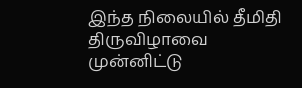இந்த நிலையில் தீமிதி திருவிழாவை முன்னிட்டு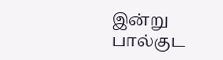இன்று பால்குட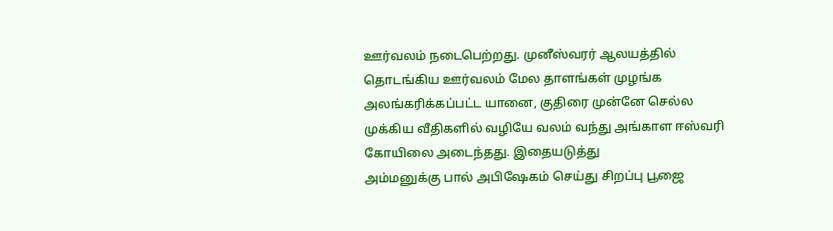ஊர்வலம் நடைபெற்றது. முனீஸ்வரர் ஆலயத்தில் தொடங்கிய ஊர்வலம் மேல தாளங்கள் முழங்க அலங்கரிக்கப்பட்ட யானை, குதிரை முன்னே செல்ல முக்கிய வீதிகளில் வழியே வலம் வந்து அங்காள ஈஸ்வரி கோயிலை அடைந்தது. இதையடுத்து
அம்மனுக்கு பால் அபிஷேகம் செய்து சிறப்பு பூஜை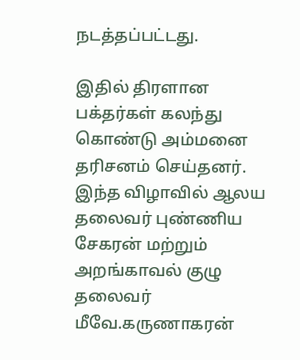நடத்தப்பட்டது.

இதில் திரளான பக்தர்கள் கலந்து கொண்டு அம்மனை தரிசனம் செய்தனர். இந்த விழாவில் ஆலய தலைவர் புண்ணிய சேகரன் மற்றும் அறங்காவல் குழு தலைவர் மீவே.கருணாகரன்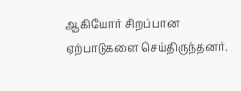ஆகியோர் சிறப்பான ஏற்பாடுகளை செய்திருந்தனர்.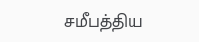சமீபத்திய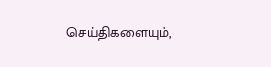செய்திகளையும்,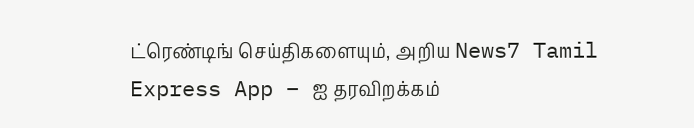ட்ரெண்டிங் செய்திகளையும், அறிய News7 Tamil Express App – ஐ தரவிறக்கம்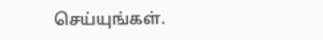செய்யுங்கள்.